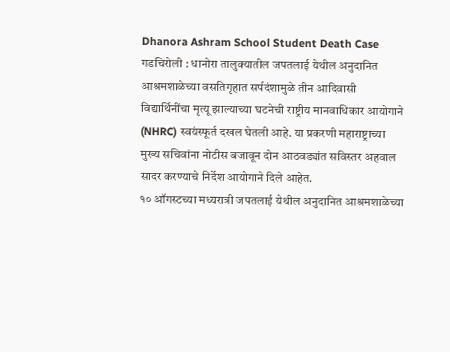Dhanora Ashram School Student Death Case
गडचिरोली : धानोरा तालुक्यातील जपतलाई येथील अनुदानित आश्रमशाळेच्या वसतिगृहात सर्पदंशामुळे तीन आदिवासी विद्यार्थिनींचा मृत्यू झाल्याच्या घटनेची राष्ट्रीय मानवाधिकार आयोगाने (NHRC) स्वयंस्फूर्त दखल घेतली आहे. या प्रकरणी महाराष्ट्राच्या मुख्य सचिवांना नोटीस बजावून दोन आठवड्यांत सविस्तर अहवाल सादर करण्याचे निर्देश आयोगाने दिले आहेत.
१० ऑगस्टच्या मध्यरात्री जपतलाई येथील अनुदानित आश्रमशाळेच्या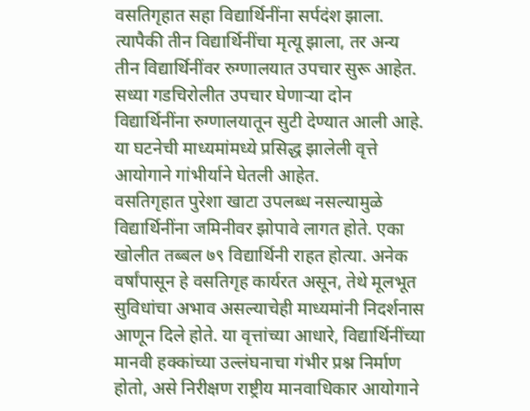वसतिगृहात सहा विद्यार्थिनींना सर्पदंश झाला. त्यापैकी तीन विद्यार्थिनींचा मृत्यू झाला, तर अन्य तीन विद्यार्थिनींवर रुग्णालयात उपचार सुरू आहेत. सध्या गडचिरोलीत उपचार घेणाऱ्या दोन विद्यार्थिनींना रुग्णालयातून सुटी देण्यात आली आहे. या घटनेची माध्यमांमध्ये प्रसिद्ध झालेली वृत्ते आयोगाने गांभीर्याने घेतली आहेत.
वसतिगृहात पुरेशा खाटा उपलब्ध नसल्यामुळे विद्यार्थिनींना जमिनीवर झोपावे लागत होते. एका खोलीत तब्बल ७९ विद्यार्थिनी राहत होत्या. अनेक वर्षांपासून हे वसतिगृह कार्यरत असून, तेथे मूलभूत सुविधांचा अभाव असल्याचेही माध्यमांनी निदर्शनास आणून दिले होते. या वृत्तांच्या आधारे, विद्यार्थिनींच्या मानवी हक्कांच्या उल्लंघनाचा गंभीर प्रश्न निर्माण होतो, असे निरीक्षण राष्ट्रीय मानवाधिकार आयोगाने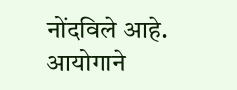नोंदविले आहे.
आयोगाने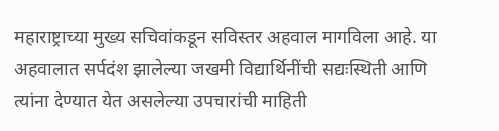महाराष्ट्राच्या मुख्य सचिवांकडून सविस्तर अहवाल मागविला आहे. या अहवालात सर्पदंश झालेल्या जखमी विद्यार्थिनींची सद्यःस्थिती आणि त्यांना देण्यात येत असलेल्या उपचारांची माहिती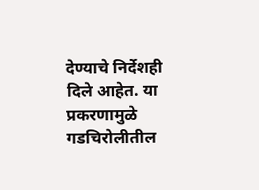देण्याचे निर्देशही दिले आहेत. या प्रकरणामुळे गडचिरोलीतील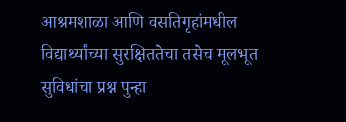आश्रमशाळा आणि वसतिगृहांमधील विद्यार्थ्यांच्या सुरक्षिततेचा तसेच मूलभूत सुविधांचा प्रश्न पुन्हा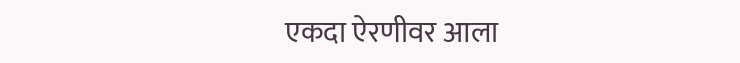एकदा ऐरणीवर आला